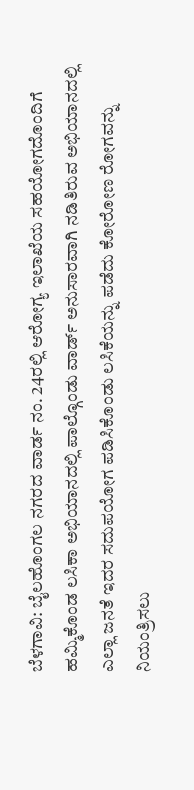ಬೆಳಗಾವಿ: ಬೈಲಹೊಂಗಲ ನಗರದ ವಾರ್ಡ ನಂ. 24ರಲ್ಲಿ ಆರೋಗ್ಯ ಇಲಾಖೆಯ ಸಹಯೋಗದೊಂದಿಗೆ ಹಮ್ಮಿಕೊಂಡ ಲಸಿಕಾ ಅಭಿಯಾನದಲ್ಲಿ ಪಾಲ್ಗೊಂಡು ವಾರ್ಡ್ ಅನುಸಾರವಾಗಿ ನಡಿತಿರುವ ಅಭಿಯಾನದಲ್ಲಿ ಎಲ್ಲಾ ಜನತೆ ಇದರ ಸದುಪಯೋಗ ಪಡಿಸಿಕೊಂಡು ಲಸಿಕೆಯನ್ನು ಪಡೆದು ಕೋರೋಣ ರೋಗವನ್ನು ನಿಯಂತ್ರಿಸಲು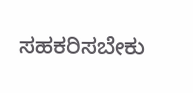ಸಹಕರಿಸಬೇಕು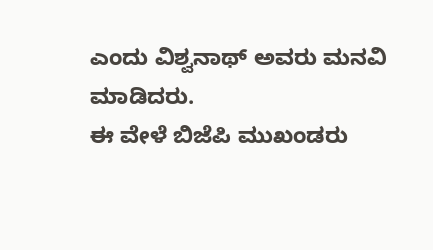ಎಂದು ವಿಶ್ವನಾಥ್ ಅವರು ಮನವಿ ಮಾಡಿದರು.
ಈ ವೇಳೆ ಬಿಜೆಪಿ ಮುಖಂಡರು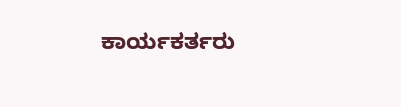ಕಾರ್ಯಕರ್ತರು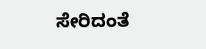ಸೇರಿದಂತೆ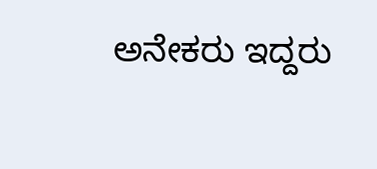ಅನೇಕರು ಇದ್ದರು